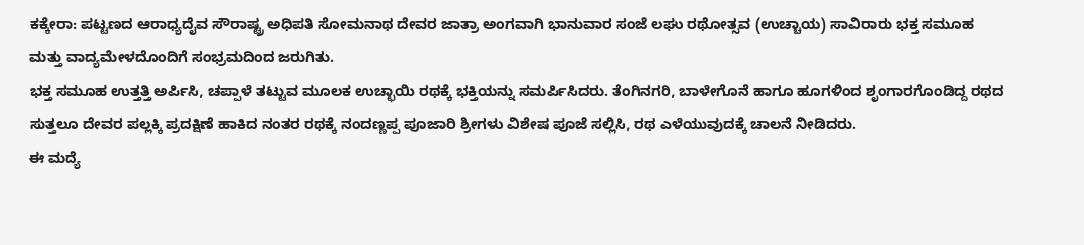ಕಕ್ಕೇರಾ: ಪಟ್ಟಣದ ಆರಾಧ್ಯದೈವ ಸೌರಾಷ್ಟ್ರ ಅಧಿಪತಿ ಸೋಮನಾಥ ದೇವರ ಜಾತ್ರಾ ಅಂಗವಾಗಿ ಭಾನುವಾರ ಸಂಜೆ ಲಘು ರಥೋತ್ಸವ (ಉಚ್ಚಾಯ) ಸಾವಿರಾರು ಭಕ್ತ ಸಮೂಹ ಮತ್ತು ವಾದ್ಯಮೇಳದೊಂದಿಗೆ ಸಂಭ್ರಮದಿಂದ ಜರುಗಿತು.
ಭಕ್ತ ಸಮೂಹ ಉತ್ತತ್ತಿ ಅರ್ಪಿಸಿ, ಚಪ್ಪಾಳೆ ತಟ್ಟುವ ಮೂಲಕ ಉಚ್ಛಾಯಿ ರಥಕ್ಕೆ ಭಕ್ತಿಯನ್ನು ಸಮರ್ಪಿಸಿದರು. ತೆಂಗಿನಗರಿ, ಬಾಳೇಗೊನೆ ಹಾಗೂ ಹೂಗಳಿಂದ ಶೃಂಗಾರಗೊಂಡಿದ್ದ ರಥದ ಸುತ್ತಲೂ ದೇವರ ಪಲ್ಲಕ್ಕಿ ಪ್ರದಕ್ಷಿಣೆ ಹಾಕಿದ ನಂತರ ರಥಕ್ಕೆ ನಂದಣ್ಣಪ್ಪ ಪೂಜಾರಿ ಶ್ರೀಗಳು ವಿಶೇಷ ಪೂಜೆ ಸಲ್ಲಿಸಿ, ರಥ ಎಳೆಯುವುದಕ್ಕೆ ಚಾಲನೆ ನೀಡಿದರು.
ಈ ಮದ್ಯೆ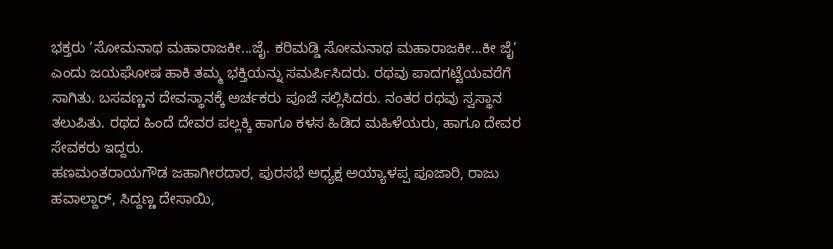ಭಕ್ತರು ‘ಸೋಮನಾಥ ಮಹಾರಾಜಕೀ...ಜೈ. ಕರಿಮಡ್ಡಿ ಸೋಮನಾಥ ಮಹಾರಾಜಕೀ...ಕೀ ಜೈ’ ಎಂದು ಜಯಘೋಷ ಹಾಕಿ ತಮ್ಮ ಭಕ್ತಿಯನ್ನು ಸಮರ್ಪಿಸಿದರು. ರಥವು ಪಾದಗಟ್ಟೆಯವರೆಗೆ ಸಾಗಿತು. ಬಸವಣ್ಣನ ದೇವಸ್ಥಾನಕ್ಕೆ ಅರ್ಚಕರು ಪೂಜೆ ಸಲ್ಲಿಸಿದರು. ನಂತರ ರಥವು ಸ್ವಸ್ಥಾನ ತಲುಪಿತು. ರಥದ ಹಿಂದೆ ದೇವರ ಪಲ್ಲಕ್ಕಿ ಹಾಗೂ ಕಳಸ ಹಿಡಿದ ಮಹಿಳೆಯರು, ಹಾಗೂ ದೇವರ ಸೇವಕರು ಇದ್ದರು.
ಹಣಮಂತರಾಯಗೌಡ ಜಹಾಗೀರದಾರ, ಪುರಸಭೆ ಅಧ್ಯಕ್ಷ ಅಯ್ಯಾಳಪ್ಪ ಪೂಜಾರಿ, ರಾಜು ಹವಾಲ್ದಾರ್, ಸಿದ್ದಣ್ಣ ದೇಸಾಯಿ,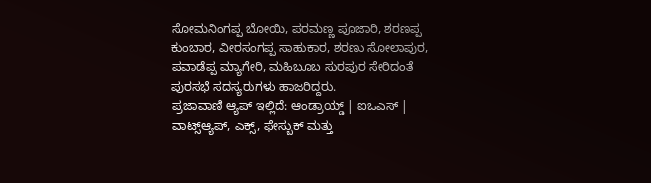ಸೋಮನಿಂಗಪ್ಪ ಬೋಯಿ, ಪರಮಣ್ಣ ಪೂಜಾರಿ, ಶರಣಪ್ಪ ಕುಂಬಾರ, ವೀರಸಂಗಪ್ಪ ಸಾಹುಕಾರ, ಶರಣು ಸೋಲಾಪುರ, ಪವಾಡೆಪ್ಪ ಮ್ಯಾಗೇರಿ, ಮಹಿಬೂಬ ಸುರಪುರ ಸೇರಿದಂತೆ ಪುರಸಭೆ ಸದಸ್ಯರುಗಳು ಹಾಜರಿದ್ದರು.
ಪ್ರಜಾವಾಣಿ ಆ್ಯಪ್ ಇಲ್ಲಿದೆ: ಆಂಡ್ರಾಯ್ಡ್ | ಐಒಎಸ್ | ವಾಟ್ಸ್ಆ್ಯಪ್, ಎಕ್ಸ್, ಫೇಸ್ಬುಕ್ ಮತ್ತು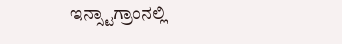ಇನ್ಸ್ಟಾಗ್ರಾಂನಲ್ಲಿ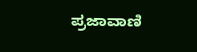ಪ್ರಜಾವಾಣಿ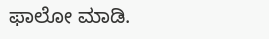ಫಾಲೋ ಮಾಡಿ.